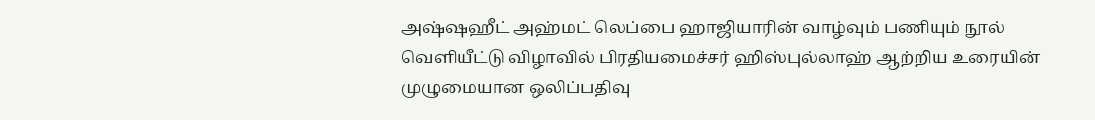அஷ்ஷஹீட் அஹ்மட் லெப்பை ஹாஜியாரின் வாழ்வும் பணியும் நூல் வெளியீட்டு விழாவில் பிரதியமைச்சர் ஹிஸ்புல்லாஹ் ஆற்றிய உரையின் முழுமையான ஒலிப்பதிவு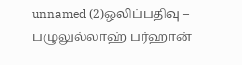unnamed (2)ஒலிப்பதிவு – பழுலுல்லாஹ் பர்ஹான்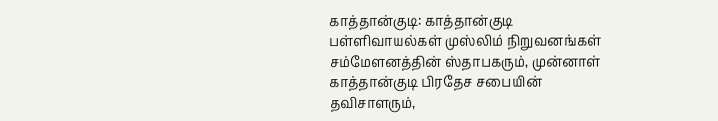காத்தான்குடி: காத்தான்குடி பள்ளிவாயல்கள் முஸ்லிம் நிறுவனங்கள் சம்மேளனத்தின் ஸ்தாபகரும், முன்னாள் காத்தான்குடி பிரதேச சபையின் தவிசாளரும்,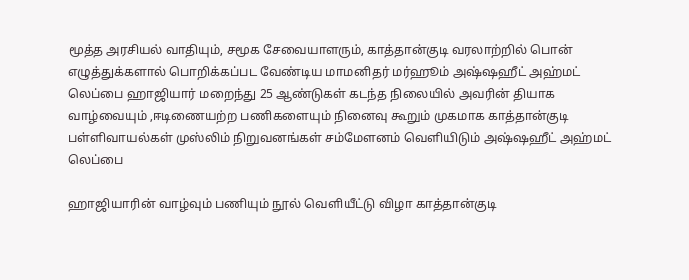மூத்த அரசியல் வாதியும், சமூக சேவையாளரும், காத்தான்குடி வரலாற்றில் பொன் எழுத்துக்களால் பொறிக்கப்பட வேண்டிய மாமனிதர் மர்ஹூம் அஷ்ஷஹீட் அஹ்மட் லெப்பை ஹாஜியார் மறைந்து 25 ஆண்டுகள் கடந்த நிலையில் அவரின் தியாக வாழ்வையும் ,ஈடிணையற்ற பணிகளையும் நினைவு கூறும் முகமாக காத்தான்குடி பள்ளிவாயல்கள் முஸ்லிம் நிறுவனங்கள் சம்மேளனம் வெளியிடும் அஷ்ஷஹீட் அஹ்மட் லெப்பை

ஹாஜியாரின் வாழ்வும் பணியும் நூல் வெளியீட்டு விழா காத்தான்குடி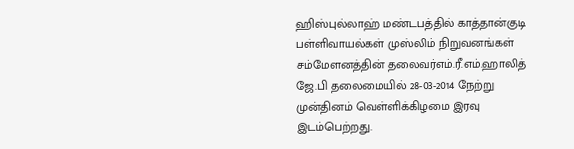ஹிஸ்புல்லாஹ் மண்டபத்தில் காத்தான்குடி பள்ளிவாயல்கள் முஸ்லிம் நிறுவனங்கள் சம்மேளனத்தின் தலைவர்எம்.ரீ.எம்.ஹாலித் ஜே.பி தலைமையில் 28-03-2014 நேற்று முன்தினம் வெள்ளிக்கிழமை இரவு இடம்பெற்றது.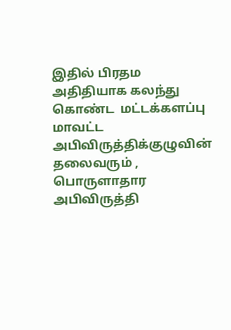இதில் பிரதம அதிதியாக கலந்து கொண்ட  மட்டக்களப்பு மாவட்ட அபிவிருத்திக்குழுவின் தலைவரும் ,  பொருளாதார அபிவிருத்தி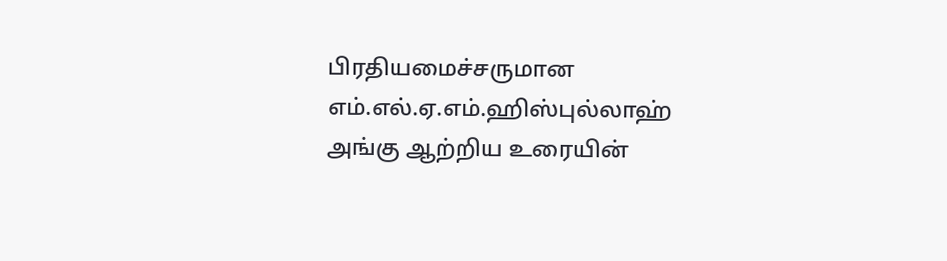பிரதியமைச்சருமான எம்.எல்.ஏ.எம்.ஹிஸ்புல்லாஹ் அங்கு ஆற்றிய உரையின்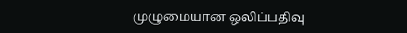முழுமையான ஒலிப்பதிவு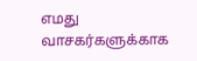எமது வாசகர்களுக்காக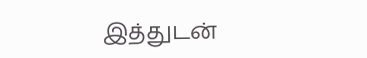இத்துடன்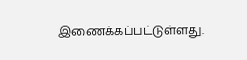இணைக்கப்பட்டுள்ளது.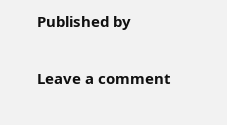Published by

Leave a comment